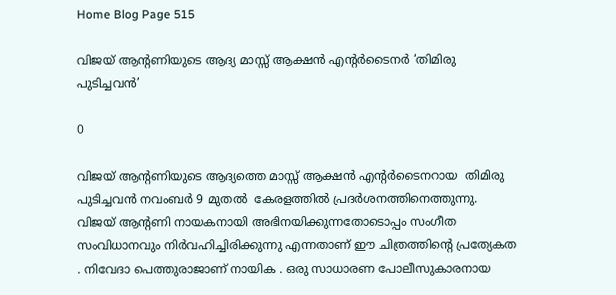Home Blog Page 515

വിജയ്‌ ആൻ്റണിയുടെ ആദ്യ മാസ്സ് ആക്ഷന്‍ എന്റർടൈനർ ‘തിമിരു പുടിച്ചവൻ’

0

വിജയ്‌ ആൻ്റണിയുടെ ആദ്യത്തെ മാസ്സ് ആക്ഷന്‍ എൻ്റര്‍ടൈനറായ  തിമിരു പുടിച്ചവന്‍ നവംബര്‍ 9 മുതല്‍  കേരളത്തില്‍ പ്രദര്‍ശനത്തിനെത്തുന്നു. വിജയ്‌ ആൻ്റണി നായകനായി അഭിനയിക്കുന്നതോടൊപ്പം സംഗീത സംവിധാനവും നിർവഹിച്ചിരിക്കുന്നു എന്നതാണ് ഈ ചിത്രത്തിന്‍റെ പ്രത്യേകത . നിവേദാ പെത്തുരാജാണ് നായിക . ഒരു സാധാരണ പോലീസുകാരനായ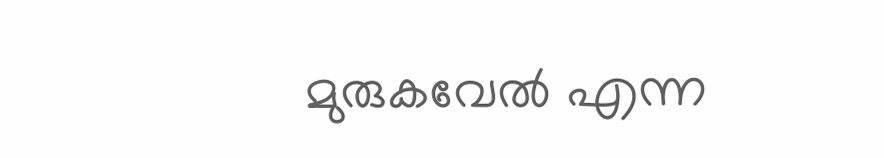മുരുകവേല്‍ എന്ന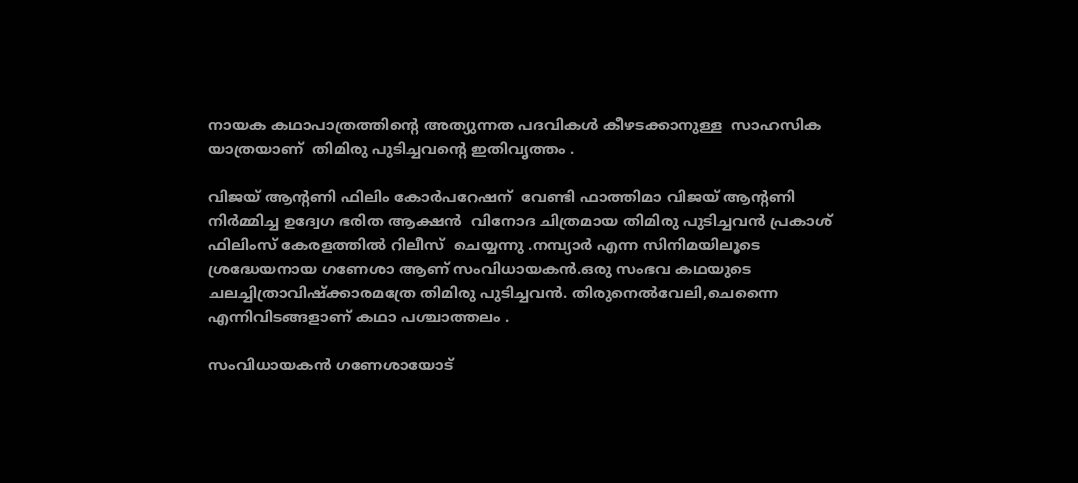നായക കഥാപാത്രത്തിന്‍റെ അത്യുന്നത പദവികള്‍ കീഴടക്കാനുള്ള  സാഹസിക യാത്രയാണ്  തിമിരു പുടിച്ചവന്‍റെ ഇതിവൃത്തം .

വിജയ് ആൻ്റണി ഫിലിം കോർപറേഷന്  വേണ്ടി ഫാത്തിമാ വിജയ് ആൻ്റണി നിർമ്മിച്ച ഉദ്വേഗ ഭരിത ആക്ഷന്‍  വിനോദ ചിത്രമായ തിമിരു പുടിച്ചവൻ പ്രകാശ് ഫിലിംസ് കേരളത്തിൽ റിലീസ്  ചെയ്യന്നു .നമ്പ്യാര്‍ എന്ന സിനിമയിലൂടെ ശ്രദ്ധേയനായ ഗണേശാ ആണ് സംവിധായകന്‍.ഒരു സംഭവ കഥയുടെ ചലച്ചിത്രാവിഷ്ക്കാരമത്രേ തിമിരു പുടിച്ചവന്‍. തിരുനെല്‍വേലി,ചെന്നൈ എന്നിവിടങ്ങളാണ് കഥാ പശ്ചാത്തലം .

സംവിധായകൻ ഗണേശായോട്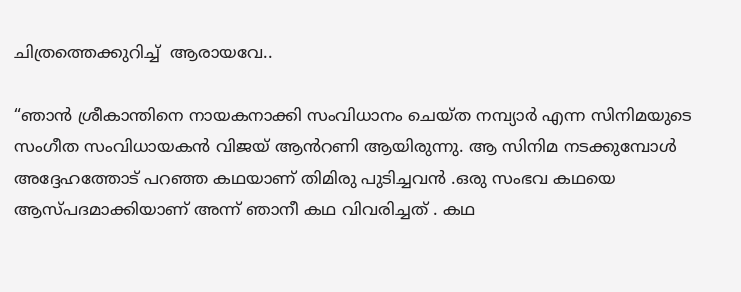ചിത്രത്തെക്കുറിച്ച്  ആരായവേ..

“ഞാൻ ശ്രീകാന്തിനെ നായകനാക്കി സംവിധാനം ചെയ്ത നമ്പ്യാർ എന്ന സിനിമയുടെ സംഗീത സംവിധായകൻ വിജയ് ആൻറണി ആയിരുന്നു. ആ സിനിമ നടക്കുമ്പോൾ അദ്ദേഹത്തോട് പറഞ്ഞ കഥയാണ് തിമിരു പുടിച്ചവൻ .ഒരു സംഭവ കഥയെ ആസ്പദമാക്കിയാണ് അന്ന് ഞാനീ കഥ വിവരിച്ചത് . കഥ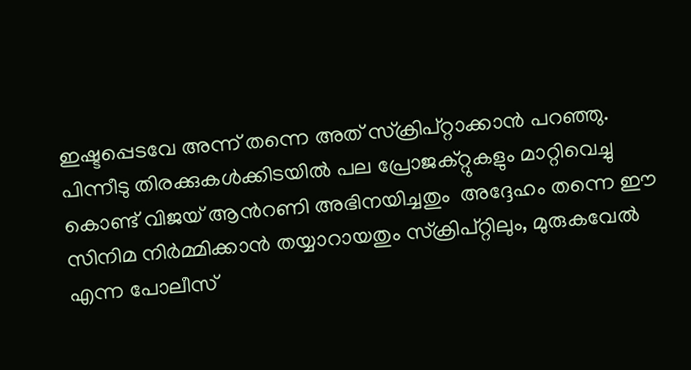ഇഷ്ടപ്പെടവേ അന്ന് തന്നെ അത് സ്ക്രിപ്റ്റാക്കാൻ പറഞ്ഞു. പിന്നീടു തിരക്കുകൾക്കിടയിൽ പല പ്രോജക്റ്റുകളും മാറ്റിവെച്ചു കൊണ്ട് വിജയ് ആൻറണി അഭിനയിച്ചതും  അദ്ദേഹം തന്നെ ഈ സിനിമ നിർമ്മിക്കാൻ തയ്യാറായതും സ്ക്രിപ്റ്റിലും, മുരുകവേൽ എന്ന പോലീസ്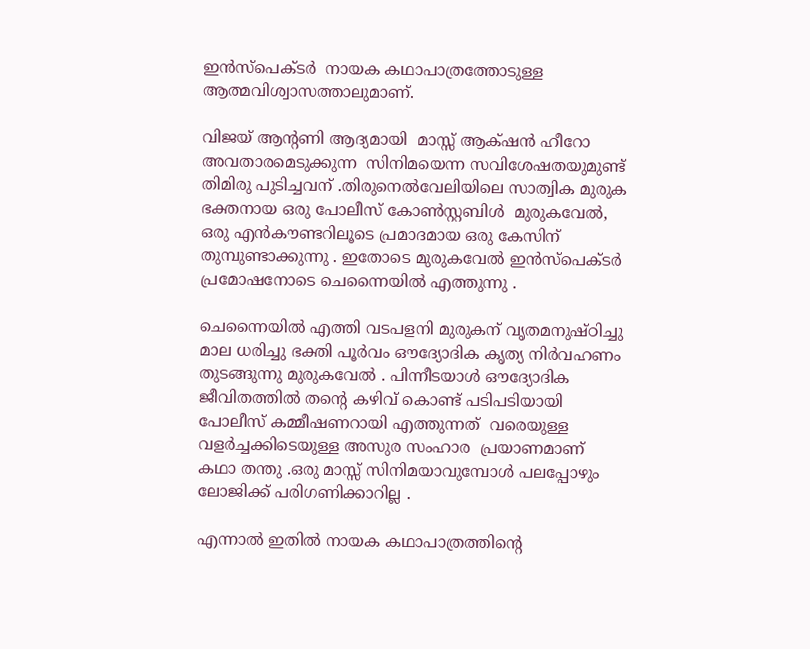ഇൻസ്‌പെക്ടർ  നായക കഥാപാത്രത്തോടുള്ള ആത്മവിശ്വാസത്താലുമാണ്.

വിജയ് ആൻ്റണി ആദ്യമായി  മാസ്സ് ആക്‌ഷൻ ഹീറോ അവതാരമെടുക്കുന്ന  സിനിമയെന്ന സവിശേഷതയുമുണ്ട് തിമിരു പുടിച്ചവന് .തിരുനെൽവേലിയിലെ സാത്വിക മുരുക ഭക്തനായ ഒരു പോലീസ് കോൺസ്റ്റബിൾ  മുരുകവേൽ, ഒരു എൻകൗണ്ടറിലൂടെ പ്രമാദമായ ഒരു കേസിന് തുമ്പുണ്ടാക്കുന്നു . ഇതോടെ മുരുകവേൽ ഇൻസ്‌പെക്ടർ പ്രമോഷനോടെ ചെന്നൈയിൽ എത്തുന്നു .

ചെന്നൈയിൽ എത്തി വടപളനി മുരുകന് വൃതമനുഷ്ഠിച്ചു മാല ധരിച്ചു ഭക്തി പൂർവം ഔദ്യോദിക കൃത്യ നിർവഹണം തുടങ്ങുന്നു മുരുകവേൽ . പിന്നീടയാൾ ഔദ്യോദിക ജീവിതത്തിൽ തൻ്റെ കഴിവ് കൊണ്ട് പടിപടിയായി പോലീസ് കമ്മീഷണറായി എത്തുന്നത്  വരെയുള്ള വളര്‍ച്ചക്കിടെയുള്ള അസുര സംഹാര  പ്രയാണമാണ് കഥാ തന്തു .ഒരു മാസ്സ് സിനിമയാവുമ്പോൾ പലപ്പോഴും ലോജിക്ക് പരിഗണിക്കാറില്ല .

എന്നാൽ ഇതിൽ നായക കഥാപാത്രത്തിൻ്റെ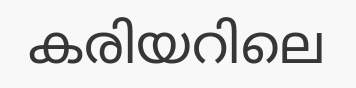കരിയറിലെ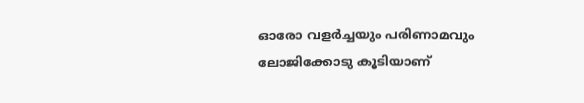ഓരോ വളർച്ചയും പരിണാമവും ലോജിക്കോടു കൂടിയാണ്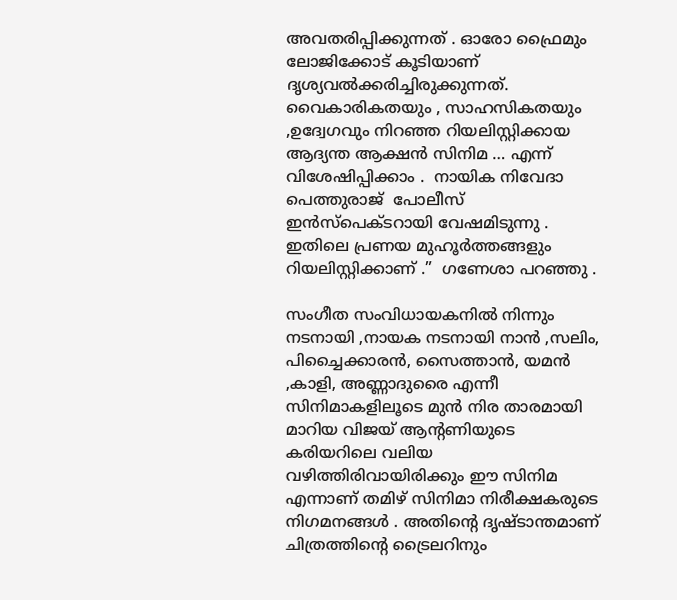അവതരിപ്പിക്കുന്നത് . ഓരോ ഫ്രൈമും ലോജിക്കോട് കൂടിയാണ് ദൃശ്യവല്‍ക്കരിച്ചിരുക്കുന്നത്.  വൈകാരികതയും , സാഹസികതയും ,ഉദ്വേഗവും നിറഞ്ഞ റിയലിസ്റ്റിക്കായ ആദ്യന്ത ആക്ഷൻ സിനിമ … എന്ന് വിശേഷിപ്പിക്കാം .  നായിക നിവേദാ പെത്തുരാജ്  പോലീസ് ഇൻസ്പെക്ടറായി വേഷമിടുന്നു . ഇതിലെ പ്രണയ മുഹൂർത്തങ്ങളും റിയലിസ്റ്റിക്കാണ് .”  ഗണേശാ പറഞ്ഞു .

സംഗീത സംവിധായകനില്‍ നിന്നും നടനായി ,നായക നടനായി നാന്‍ ,സലിം, പിച്ചൈക്കാരന്‍, സൈത്താന്‍, യമന്‍ ,കാളി, അണ്ണാദുരൈ എന്നീ സിനിമാകളിലൂടെ മുന്‍ നിര താരമായി മാറിയ വിജയ്‌ ആൻ്റണിയുടെ കരിയറിലെ വലിയ വഴിത്തിരിവായിരിക്കും ഈ സിനിമ എന്നാണ് തമിഴ് സിനിമാ നിരീക്ഷകരുടെ നിഗമനങ്ങള്‍ . അതിന്‍റെ ദൃഷ്ടാന്തമാണ് ചിത്രത്തിന്‍റെ ട്രൈലറിനും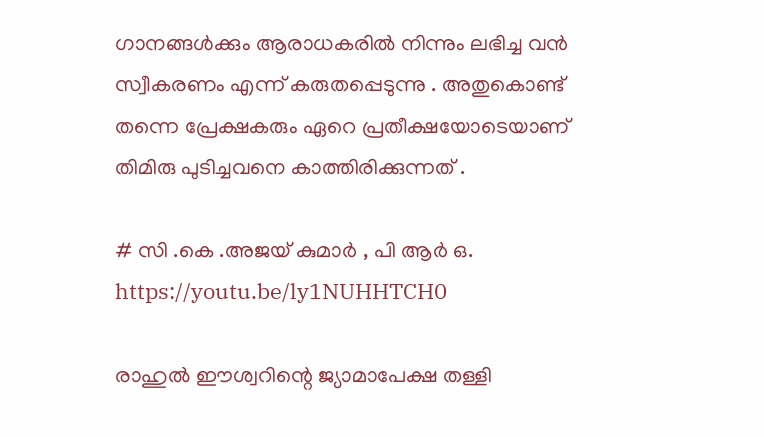ഗാനങ്ങള്‍ക്കും ആരാധകരില്‍ നിന്നും ലഭിച്ച വന്‍ സ്വീകരണം എന്ന് കരുതപ്പെടുന്നു . അതുകൊണ്ട് തന്നെ പ്രേക്ഷകരും ഏറെ പ്രതീക്ഷയോടെയാണ് തിമിരു പുടിച്ചവനെ കാത്തിരിക്കുന്നത് .

# സി .കെ .അജയ് കുമാര്‍ , പി ആര്‍ ഒ.
https://youtu.be/ly1NUHHTCH0

രാഹുൽ ഈശ്വറിന്റെ ജ്യാമാപേക്ഷ തള്ളി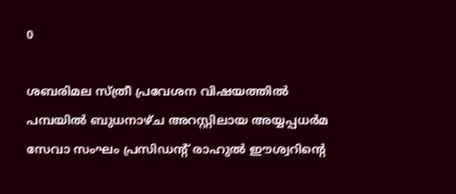0

ശബരിമല സ്ത്രീ പ്രവേശന വിഷയത്തിൽ പമ്പയില്‍ ബുധനാഴ്ച അറസ്റ്റിലായ അയ്യപ്പധര്‍മ സേവാ സംഘം പ്രസിഡന്റ് രാഹുല്‍ ഈശ്വറിന്റെ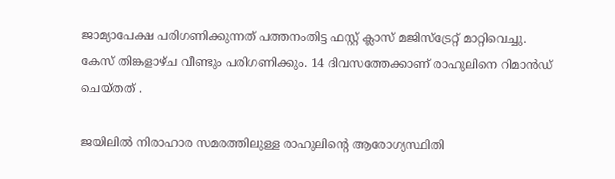ജാമ്യാപേക്ഷ പരിഗണിക്കുന്നത് പത്തനംതിട്ട ഫസ്റ്റ് ക്ലാസ് മജിസ്ട്രേറ്റ് മാറ്റിവെച്ചു. കേസ് തിങ്കളാഴ്ച വീണ്ടും പരിഗണിക്കും. 14 ദിവസത്തേക്കാണ് രാഹുലിനെ റിമാന്‍ഡ് ചെയ്തത് .

ജയിലിൽ നിരാഹാര സമരത്തിലുള്ള രാഹുലിന്റെ ആരോഗ്യസ്ഥിതി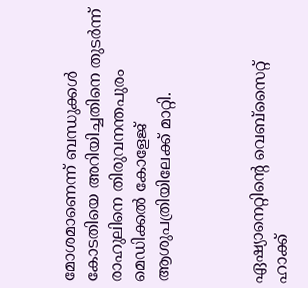മോശമാണെന്ന് ബന്ധുക്കൾ കോടതിയെ അറിയിച്ചതിനെ തുടർന്ന് രാഹുലിനെ തിരുവനന്തപുരം മെഡിക്കൽ കോളേജ് ആശുപത്രിയിലേക്ക് മാറ്റി.



ഏഷ്യാനെറ്റിന്റെ വെബ്സൈറ്റ് ഹാക്ക്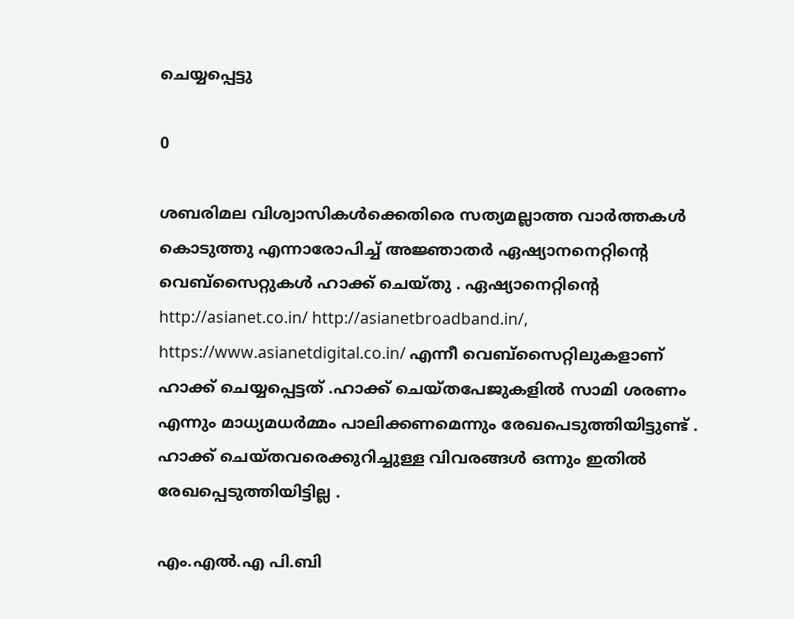ചെയ്യപ്പെട്ടു

0

ശബരിമല വിശ്വാസികൾക്കെതിരെ സത്യമല്ലാത്ത വാർത്തകൾ കൊടുത്തു എന്നാരോപിച്ച് അജ്ഞാതർ ഏഷ്യാനനെറ്റിന്റെ വെബ്സൈറ്റുകൾ ഹാക്ക് ചെയ്തു . ഏഷ്യാനെറ്റിന്റെ http://asianet.co.in/ http://asianetbroadband.in/, https://www.asianetdigital.co.in/ എന്നീ വെബ്സൈറ്റിലുകളാണ് ഹാക്ക് ചെയ്യപ്പെട്ടത് .ഹാക്ക് ചെയ്തപേജുകളിൽ സാമി ശരണം എന്നും മാധ്യമധർമ്മം പാലിക്കണമെന്നും രേഖപെടുത്തിയിട്ടുണ്ട് . ഹാക്ക് ചെയ്തവരെക്കുറിച്ചുള്ള വിവരങ്ങൾ ഒന്നും ഇതിൽ രേഖപ്പെടുത്തിയിട്ടില്ല .

എം.എല്‍.എ പി.ബി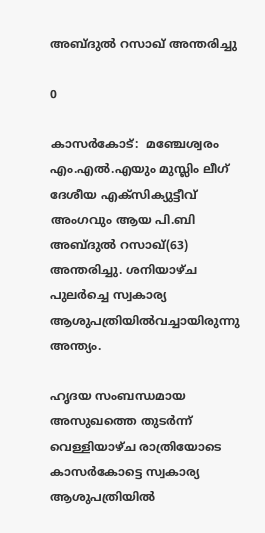അബ്ദുല്‍ റസാഖ് അന്തരിച്ചു

0

കാസര്‍കോട്:  മഞ്ചേശ്വരം എം.എല്‍.എയും മുസ്ലിം ലീഗ് ദേശീയ എക്സിക്യുട്ടീവ് അംഗവും ആയ പി.ബി അബ്ദുല്‍ റസാഖ്(63) അന്തരിച്ചു. ശനിയാഴ്ച പുലര്‍ച്ചെ സ്വകാര്യ ആശുപത്രിയിൽവച്ചായിരുന്നു അന്ത്യം.

ഹൃദയ സംബന്ധമായ അസുഖത്തെ തുടര്‍ന്ന് വെള്ളിയാഴ്ച രാത്രിയോടെ കാസര്‍കോട്ടെ സ്വകാര്യ ആശുപത്രിയില്‍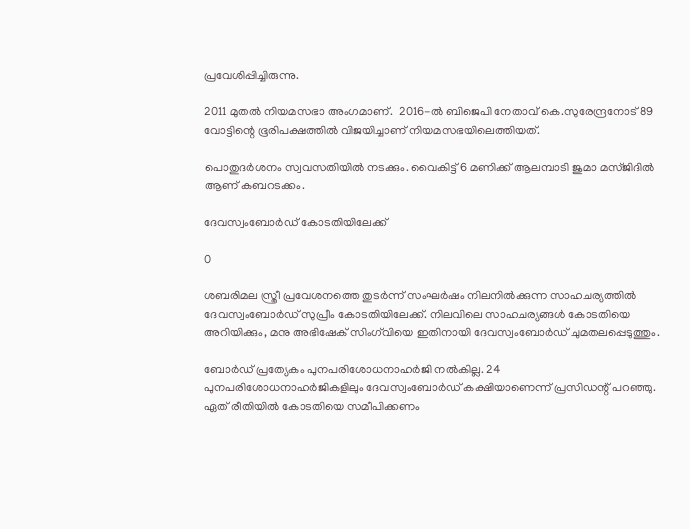പ്രവേശിപ്പിച്ചിരുന്നു.

2011 മുതൽ നിയമസഭാ അംഗമാണ്.  2016-ല്‍ ബിജെപി നേതാവ് കെ.സുരേന്ദ്രനോട് 89 വോട്ടിന്റെ ഭൂരിപക്ഷത്തിൽ വിജയിച്ചാണ് നിയമസഭയിലെത്തിയത്.

പൊതുദര്‍ശനം സ്വവസതിയിൽ നടക്കും. വൈകിട്ട് 6 മണിക്ക് ആലമ്പാടി ജുമാ മസ്ജിദില്‍ ആണ് കബറടക്കം.

ദേവസ്വംബോർഡ് കോടതിയിലേക്ക്

0

ശബരിമല സ്ത്രീ പ്രവേശനത്തെ തുടർന്ന് സംഘർഷം നിലനിൽക്കുന്ന സാഹചര്യത്തിൽ ദേവസ്വംബോർഡ് സുപ്രീം കോടതിയിലേക്ക്. നിലവിലെ സാഹചര്യങ്ങൾ കോടതിയെ അറിയിക്കും, മനു അഭിഷേക് സിംഗ്‌വിയെ ഇതിനായി ദേവസ്വംബോർഡ് ചുമതലപ്പെടുത്തും.

ബോര്‍‌ഡ് പ്രത്യേകം പുനപരിശോധനാഹര്‍ജി നല്‍കില്ല. 24 പുനപരിശോധനാഹര്‍ജികളിലും ദേവസ്വംബോര്‍ഡ് കക്ഷിയാണെന്ന് പ്രസിഡന്റ് പറഞ്ഞു. ഏത് രീതിയിൽ കോടതിയെ സമീപിക്കണം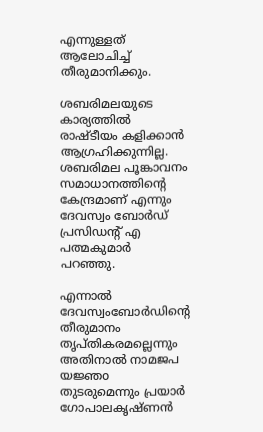എന്നുള്ളത് ആലോചിച്ച് തീരുമാനിക്കും.

ശബരിമലയുടെ കാര്യത്തില്‍ രാഷ്ടീയം കളിക്കാന്‍ ആഗ്രഹിക്കുന്നില്ല. ശബരിമല പൂങ്കാവനം സമാധാനത്തിന്റെ കേന്ദ്രമാണ് എന്നും ദേവസ്വം ബോര്‍ഡ് പ്രസിഡന്റ് എ പത്മകുമാര്‍ പറഞ്ഞു.

എന്നാൽ ദേവസ്വംബോർഡിന്റെ തീരുമാനം തൃപ്തികരമല്ലെന്നും അതിനാൽ നാമജപ യജ്ഞo തുടരുമെന്നും പ്രയാർ ഗോപാലകൃഷ്ണൻ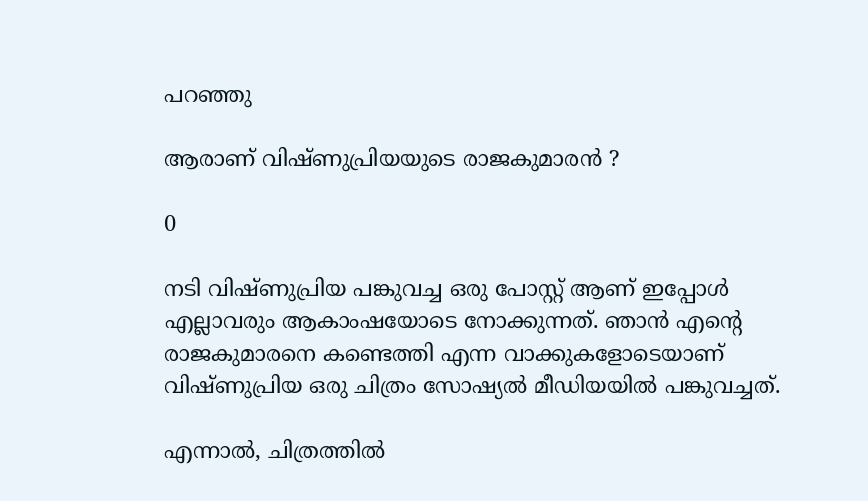പറഞ്ഞു

ആരാണ് വിഷ്ണുപ്രിയയുടെ രാജകുമാരൻ ?

0

നടി വിഷ്ണുപ്രിയ പങ്കുവച്ച ഒരു പോസ്റ്റ് ആണ് ഇപ്പോൾ എല്ലാവരും ആകാംഷയോടെ നോക്കുന്നത്. ഞാൻ എന്റെ രാജകുമാരനെ കണ്ടെത്തി എന്ന വാക്കുകളോടെയാണ് വിഷ്ണുപ്രിയ ഒരു ചിത്രം സോഷ്യൽ മീഡിയയിൽ പങ്കുവച്ചത്.

എന്നാൽ, ചിത്രത്തിൽ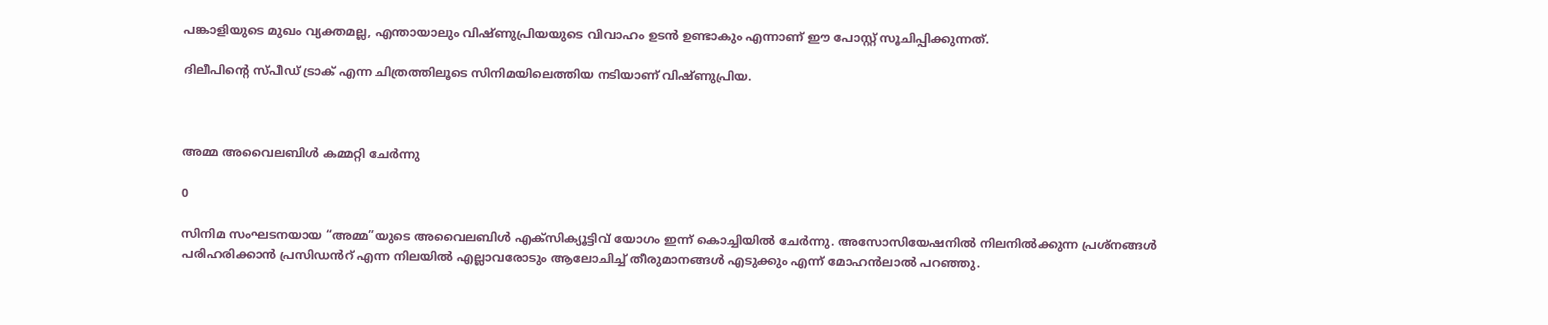പങ്കാളിയുടെ മുഖം വ്യക്തമല്ല, എന്തായാലും വിഷ്ണുപ്രിയയുടെ വിവാഹം ഉടൻ ഉണ്ടാകും എന്നാണ് ഈ പോസ്റ്റ് സൂചിപ്പിക്കുന്നത്.

ദിലീപിന്റെ സ്പീഡ് ട്രാക് എന്ന ചിത്രത്തിലൂടെ സിനിമയിലെത്തിയ നടിയാണ് വിഷ്ണുപ്രിയ.



അമ്മ അവൈലബിൾ കമ്മറ്റി ചേർന്നു

0

സിനിമ സംഘടനയായ “അമ്മ”യുടെ അവൈലബിൾ എക്സിക്യൂട്ടിവ് യോഗം ഇന്ന് കൊച്ചിയിൽ ചേർന്നു. അസോസിയേഷനിൽ നിലനിൽക്കുന്ന പ്രശ്നങ്ങൾ പരിഹരിക്കാൻ പ്രസിഡൻറ് എന്ന നിലയിൽ എല്ലാവരോടും ആലോചിച്ച് തീരുമാനങ്ങൾ എടുക്കും എന്ന് മോഹൻലാൽ പറഞ്ഞു.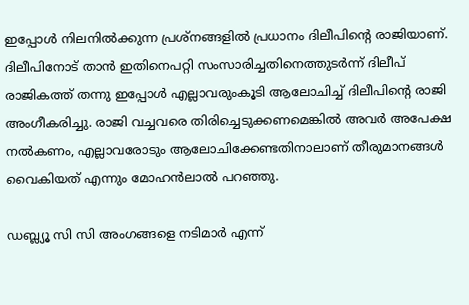ഇപ്പോൾ നിലനിൽക്കുന്ന പ്രശ്നങ്ങളിൽ പ്രധാനം ദിലീപിന്റെ രാജിയാണ്. ദിലീപിനോട് താൻ ഇതിനെപറ്റി സംസാരിച്ചതിനെത്തുടർന്ന് ദിലീപ് രാജികത്ത് തന്നു ഇപ്പോൾ എല്ലാവരുംകൂടി ആലോചിച്ച് ദിലീപിന്റെ രാജി അംഗീകരിച്ചു. രാജി വച്ചവരെ തിരിച്ചെടുക്കണമെങ്കിൽ അവർ അപേക്ഷ നൽകണം, എല്ലാവരോടും ആലോചിക്കേണ്ടതിനാലാണ് തീരുമാനങ്ങൾ വൈകിയത് എന്നും മോഹൻലാൽ പറഞ്ഞു.

ഡബ്ല്യൂ സി സി അംഗങ്ങളെ നടിമാർ എന്ന്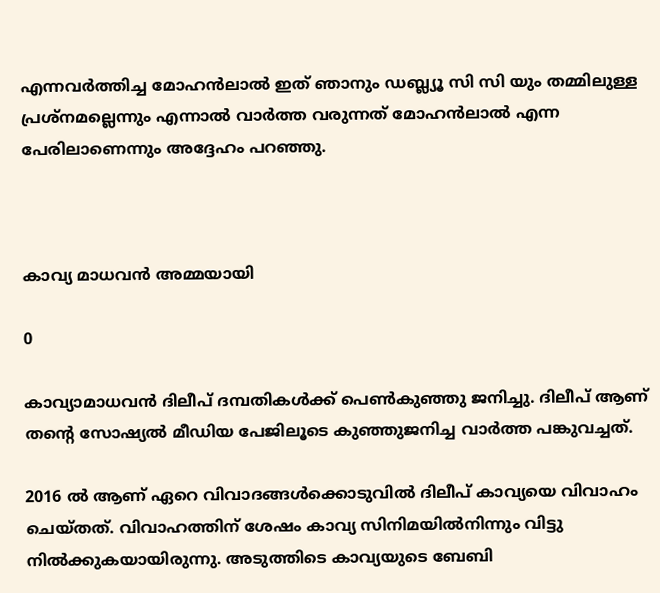എന്നവർത്തിച്ച മോഹൻലാൽ ഇത് ഞാനും ഡബ്ല്യൂ സി സി യും തമ്മിലുള്ള പ്രശ്‌നമല്ലെന്നും എന്നാൽ വാർത്ത വരുന്നത് മോഹൻലാൽ എന്ന പേരിലാണെന്നും അദ്ദേഹം പറഞ്ഞു.



കാവ്യ മാധവൻ അമ്മയായി

0

കാവ്യാമാധവൻ ദിലീപ് ദമ്പതികൾക്ക് പെൺകുഞ്ഞു ജനിച്ചു. ദിലീപ് ആണ് തന്റെ സോഷ്യൽ മീഡിയ പേജിലൂടെ കുഞ്ഞുജനിച്ച വാർത്ത പങ്കുവച്ചത്.

2016 ൽ ആണ് ഏറെ വിവാദങ്ങൾക്കൊടുവിൽ ദിലീപ് കാവ്യയെ വിവാഹം ചെയ്തത്. വിവാഹത്തിന് ശേഷം കാവ്യ സിനിമയിൽനിന്നും വിട്ടു നിൽക്കുകയായിരുന്നു. അടുത്തിടെ കാവ്യയുടെ ബേബി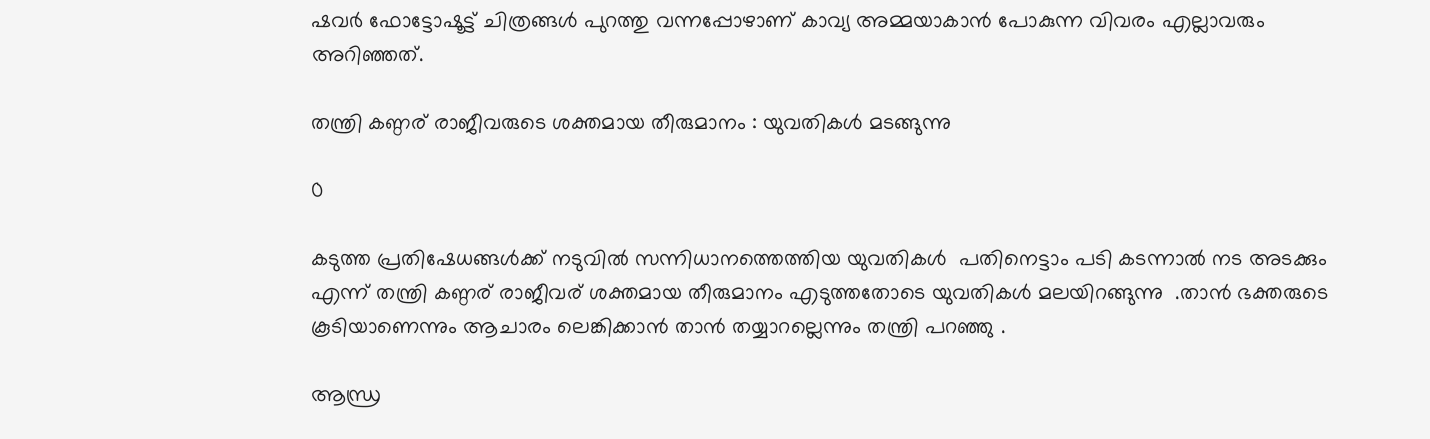ഷവർ ഫോട്ടോഷൂട്ട് ചിത്രങ്ങൾ പുറത്തു വന്നപ്പോഴാണ് കാവ്യ അമ്മയാകാൻ പോകുന്ന വിവരം എല്ലാവരും അറിഞ്ഞത്.

തന്ത്രി കണ്ഠര് രാജീവരുടെ ശക്തമായ തീരുമാനം : യുവതികള്‍ മടങ്ങുന്നു

0

കടുത്ത പ്രതിഷേധങ്ങള്‍ക്ക് നടുവിൽ സന്നിധാനത്തെത്തിയ യുവതികൾ  പതിനെട്ടാം പടി കടന്നാൽ നട അടക്കും എന്ന് തന്ത്രി കണ്ഠര് രാജീവര് ശക്തമായ തീരുമാനം എടുത്തതോടെ യുവതികൾ മലയിറങ്ങുന്നു  .താൻ ഭക്തരുടെ കൂടിയാണെന്നും ആചാരം ലെങ്കിക്കാൻ താൻ തയ്യാറല്ലെന്നും തന്ത്രി പറഞ്ഞു .

ആന്ധ്ര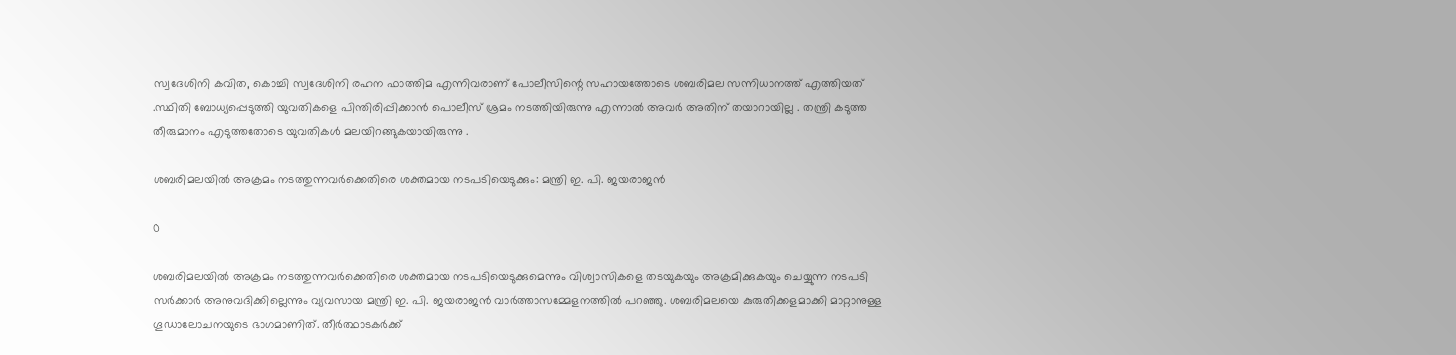സ്വദേശിനി കവിത, കൊച്ചി സ്വദേശിനി രഹന ഫാത്തിമ എന്നിവരാണ് പോലീസിന്റെ സഹായത്തോടെ ശബരിമല സന്നിധാനത്ത് എത്തിയത് .സ്ഥിതി ബോധ്യപ്പെടുത്തി യുവതികളെ പിന്തിരിപ്പിക്കാന്‍ പൊലീസ് ശ്രമം നടത്തിയിരുന്നു എന്നാൽ അവർ അതിന് തയാറായില്ല . തന്ത്രി കടുത്ത തീരുമാനം എടുത്തതോടെ യുവതികൾ മലയിറങ്ങുകയായിരുന്നു .

ശബരിമലയില്‍ അക്രമം നടത്തുന്നവര്‍ക്കെതിരെ ശക്തമായ നടപടിയെടുക്കും: മന്ത്രി ഇ. പി. ജയരാജന്‍

0

ശബരിമലയില്‍ അക്രമം നടത്തുന്നവര്‍ക്കെതിരെ ശക്തമായ നടപടിയെടുക്കുമെന്നും വിശ്വാസികളെ തടയുകയും അക്രമിക്കുകയും ചെയ്യുന്ന നടപടി സര്‍ക്കാര്‍ അനുവദിക്കില്ലെന്നും വ്യവസായ മന്ത്രി ഇ. പി. ജയരാജന്‍ വാര്‍ത്താസമ്മേളനത്തില്‍ പറഞ്ഞു. ശബരിമലയെ കുരുതിക്കളമാക്കി മാറ്റാനുള്ള ഗൂഡാലോചനയുടെ ഭാഗമാണിത്. തീര്‍ത്ഥാടകര്‍ക്ക്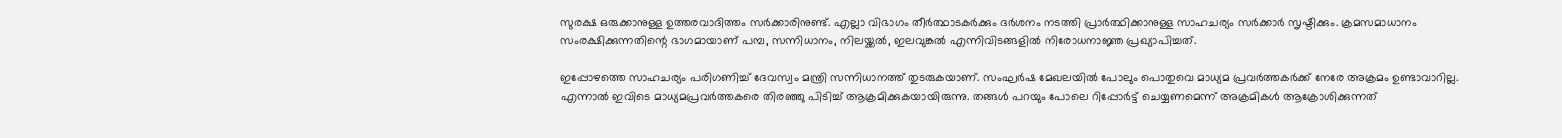സുരക്ഷ ഒരുക്കാനുള്ള ഉത്തരവാദിത്തം സര്‍ക്കാരിനുണ്ട്. എല്ലാ വിഭാഗം തീര്‍ത്ഥാടകര്‍ക്കും ദര്‍ശനം നടത്തി പ്രാര്‍ത്ഥിക്കാനുള്ള സാഹചര്യം സര്‍ക്കാര്‍ സൃഷ്ടിക്കും. ക്രമസമാധാനം സംരക്ഷിക്കുന്നതിന്റെ ഭാഗമായാണ് പമ്പ, സന്നിധാനം, നിലയ്ക്കല്‍, ഇലവുങ്കല്‍ എന്നിവിടങ്ങളില്‍ നിരോധനാജ്ഞ പ്രഖ്യാപിച്ചത്.

ഇപ്പോഴത്തെ സാഹചര്യം പരിഗണിച്ച് ദേവസ്വം മന്ത്രി സന്നിധാനത്ത് തുടരുകയാണ്. സംഘര്‍ഷ മേഖലയില്‍ പോലും പൊതുവെ മാധ്യമ പ്രവര്‍ത്തകര്‍ക്ക് നേരേ അക്രമം ഉണ്ടാവാറില്ല. എന്നാല്‍ ഇവിടെ മാധ്യമപ്രവര്‍ത്തകരെ തിരഞ്ഞു പിടിച്ച് ആക്രമിക്കുകയായിരുന്നു. തങ്ങള്‍ പറയും പോലെ റിപ്പോര്‍ട്ട് ചെയ്യണമെന്ന് അക്രമികള്‍ ആക്രോശിക്കുന്നത്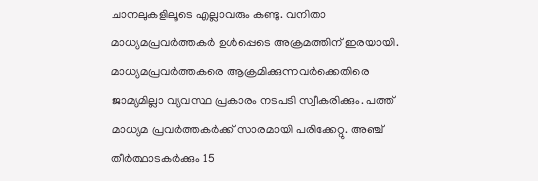ചാനലുകളിലൂടെ എല്ലാവരും കണ്ടു. വനിതാ മാധ്യമപ്രവര്‍ത്തകര്‍ ഉള്‍പ്പെടെ അക്രമത്തിന് ഇരയായി. മാധ്യമപ്രവര്‍ത്തകരെ ആക്രമിക്കുന്നവര്‍ക്കെതിരെ ജാമ്യമില്ലാ വ്യവസ്ഥ പ്രകാരം നടപടി സ്വീകരിക്കും. പത്ത് മാധ്യമ പ്രവര്‍ത്തകര്‍ക്ക് സാരമായി പരിക്കേറ്റു. അഞ്ച് തീര്‍ത്ഥാടകര്‍ക്കും 15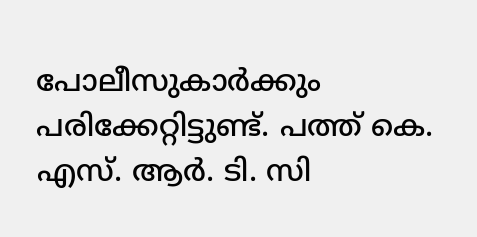പോലീസുകാര്‍ക്കും പരിക്കേറ്റിട്ടുണ്ട്. പത്ത് കെ. എസ്. ആര്‍. ടി. സി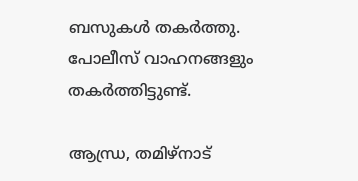ബസുകള്‍ തകര്‍ത്തു. പോലീസ് വാഹനങ്ങളും തകര്‍ത്തിട്ടുണ്ട്.

ആന്ധ്ര, തമിഴ്‌നാട്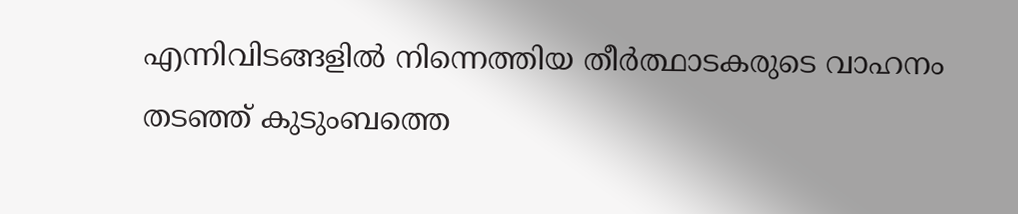എന്നിവിടങ്ങളില്‍ നിന്നെത്തിയ തീര്‍ത്ഥാടകരുടെ വാഹനം തടഞ്ഞ് കുടുംബത്തെ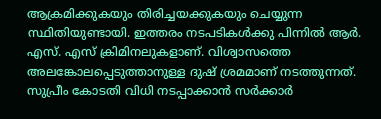ആക്രമിക്കുകയും തിരിച്ചയക്കുകയും ചെയ്യുന്ന സ്ഥിതിയുണ്ടായി. ഇത്തരം നടപടികള്‍ക്കു പിന്നില്‍ ആര്‍. എസ്. എസ് ക്രിമിനലുകളാണ്. വിശ്വാസത്തെ അലങ്കോലപ്പെടുത്താനുള്ള ദുഷ് ശ്രമമാണ് നടത്തുന്നത്. സുപ്രീം കോടതി വിധി നടപ്പാക്കാന്‍ സര്‍ക്കാര്‍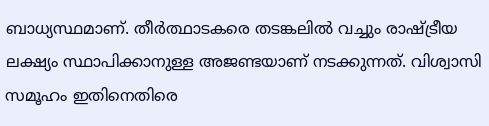ബാധ്യസ്ഥമാണ്. തീര്‍ത്ഥാടകരെ തടങ്കലില്‍ വച്ചും രാഷ്ട്രീയ ലക്ഷ്യം സ്ഥാപിക്കാനുള്ള അജണ്ടയാണ് നടക്കുന്നത്. വിശ്വാസി സമൂഹം ഇതിനെതിരെ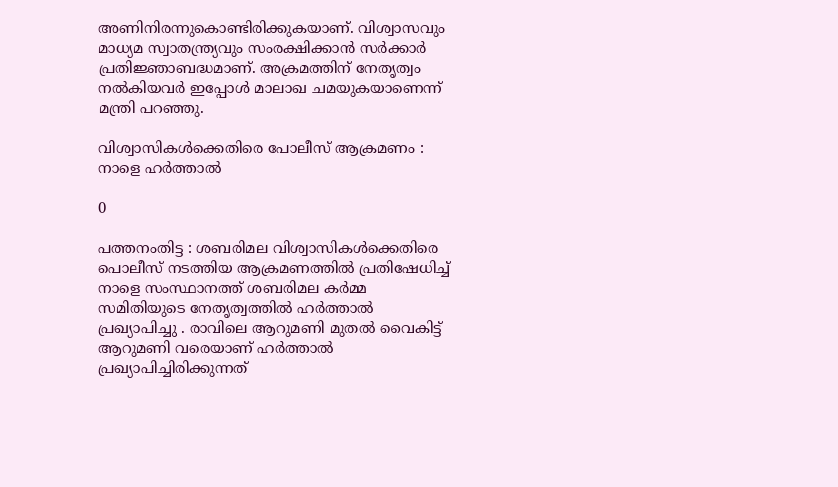അണിനിരന്നുകൊണ്ടിരിക്കുകയാണ്. വിശ്വാസവും മാധ്യമ സ്വാതന്ത്ര്യവും സംരക്ഷിക്കാന്‍ സര്‍ക്കാര്‍ പ്രതിജ്ഞാബദ്ധമാണ്. അക്രമത്തിന് നേതൃത്വം നല്‍കിയവര്‍ ഇപ്പോള്‍ മാലാഖ ചമയുകയാണെന്ന് മന്ത്രി പറഞ്ഞു.

വിശ്വാസികൾക്കെതിരെ പോലീസ് ആക്രമണം : നാളെ ഹർത്താൽ

0

പത്തനംതിട്ട : ശബരിമല വിശ്വാസികൾക്കെതിരെ പൊലീസ് നടത്തിയ ആക്രമണത്തിൽ പ്രതിഷേധിച്ച് നാളെ സംസ്ഥാനത്ത് ശബരിമല കർമ്മ സമിതിയുടെ നേതൃത്വത്തിൽ ഹർത്താൽ പ്രഖ്യാപിച്ചു . രാവിലെ ആറുമണി മുതൽ വൈകിട്ട് ആറുമണി വരെയാണ് ഹർത്താൽ പ്രഖ്യാപിച്ചിരിക്കുന്നത്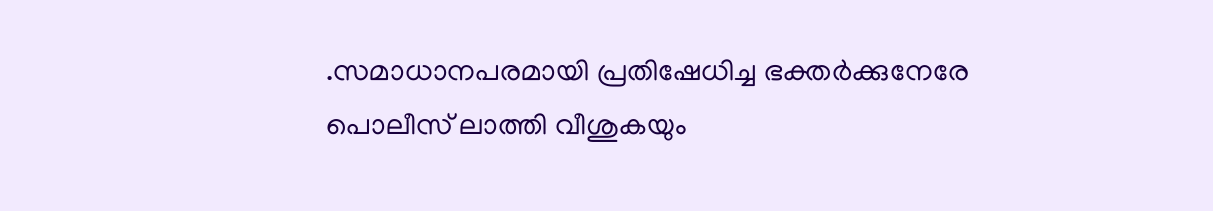.സമാധാനപരമായി പ്രതിഷേധിച്ച ഭക്തർക്കുനേരേ പൊലീസ് ലാത്തി വീശുകയും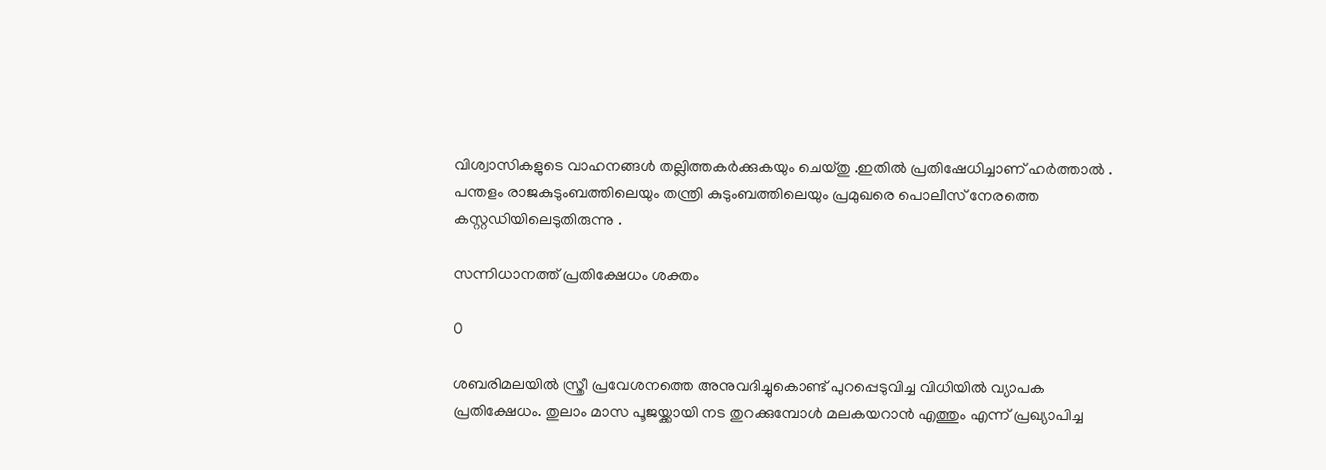വിശ്വാസികളുടെ വാഹനങ്ങൾ തല്ലിത്തകർക്കുകയും ചെയ്തു .ഇതിൽ പ്രതിഷേധിച്ചാണ് ഹർത്താൽ . പന്തളം രാജകുടുംബത്തിലെയും തന്ത്രി കുടുംബത്തിലെയും പ്രമുഖരെ പൊലീസ് നേരത്തെ കസ്റ്റഡിയിലെടുതിരുന്നു .

സന്നിധാനത്ത് പ്രതിക്ഷേധം ശക്തം

0

ശബരിമലയിൽ സ്ത്രീ പ്രവേശനത്തെ അനുവദിച്ചുകൊണ്ട് പുറപ്പെടുവിച്ച വിധിയിൽ വ്യാപക പ്രതിക്ഷേധം. തുലാം മാസ പൂജയ്ക്കായി നട തുറക്കുമ്പോൾ മലകയറാൻ എത്തും എന്ന് പ്രഖ്യാപിച്ച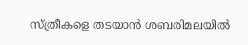സ്ത്രീകളെ തടയാൻ ശബരിമലയിൽ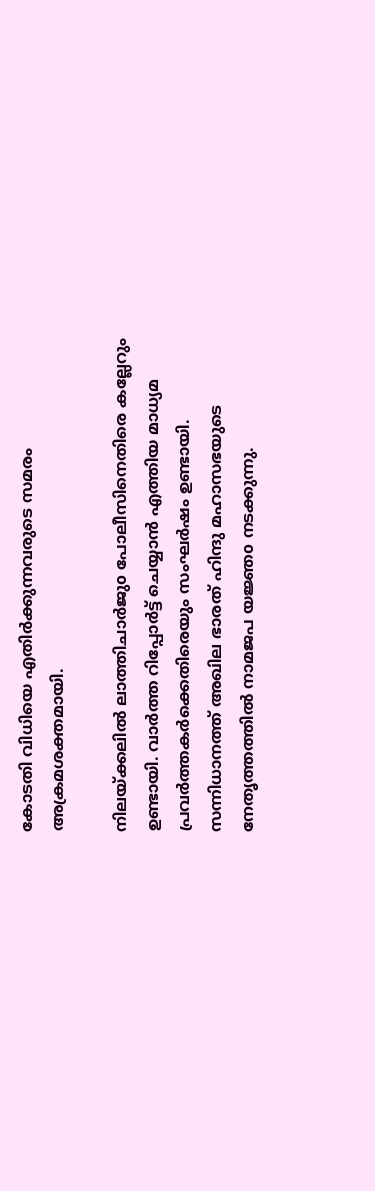കോടതി വിധിയെ എതിർക്കുന്നവരുടെ സമരം അക്രമശക്തമായി.

നിലയ്ക്കലിൽ ലാത്തിചാർജുo പോലീസിനെതിരെ കല്ലേറും ഉണ്ടായി. വാർത്ത റിപ്പോർട്ട് ചെയ്യാൻ എത്തിയ മാധ്യമ പ്രവർത്തകർക്കെതിരെയും സംഘർഷം ഉണ്ടായി. സന്നിധാനത്ത് അഖില ഭാരത് ഹിന്ദു മഹാസഭയുടെ നേതൃത്തത്തിൽ നാമജപ യജ്ഞo നടക്കുന്നു.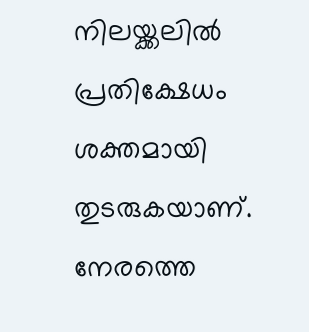നിലയ്ക്കലില്‍ പ്രതിക്ഷേധം ശക്തമായി തുടരുകയാണ്. നേരത്തെ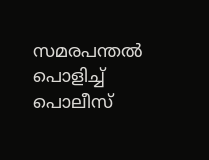സമരപന്തല്‍ പൊളിച്ച് പൊലീസ്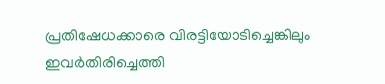പ്രതിഷേധക്കാരെ വിരട്ടിയോടിച്ചെങ്കിലും ഇവര്‍തിരിച്ചെത്തി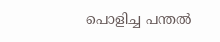പൊളിച്ച പന്തൽ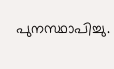പുനസ്ഥാപിച്ചു.